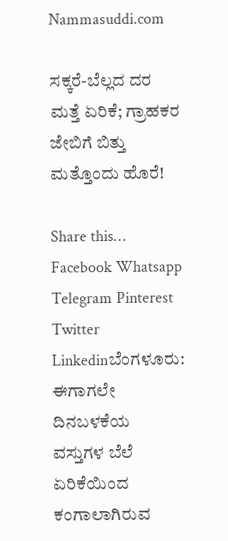Nammasuddi.com

ಸಕ್ಕರೆ-ಬೆಲ್ಲದ ದರ ಮತ್ತೆ ಏರಿಕೆ; ಗ್ರಾಹಕರ ಜೇಬಿಗೆ ಬಿತ್ತು ಮತ್ತೊಂದು ಹೊರೆ!

Share this… Facebook Whatsapp Telegram Pinterest Twitter Linkedinಬೆಂಗಳೂರು: ಈಗಾಗಲೇ ದಿನಬಳಕೆಯ ವಸ್ತುಗಳ ಬೆಲೆ ಏರಿಕೆಯಿಂದ ಕಂಗಾಲಾಗಿರುವ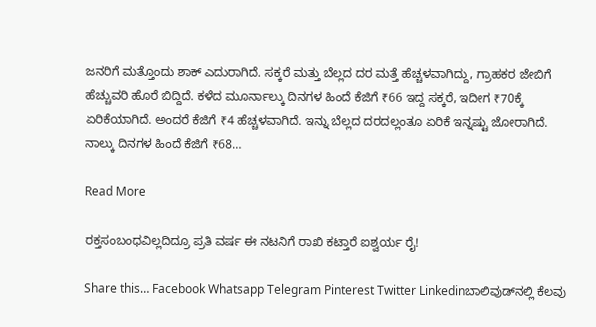ಜನರಿಗೆ ಮತ್ತೊಂದು ಶಾಕ್ ಎದುರಾಗಿದೆ. ಸಕ್ಕರೆ ಮತ್ತು ಬೆಲ್ಲದ ದರ ಮತ್ತೆ ಹೆಚ್ಚಳವಾಗಿದ್ದು, ಗ್ರಾಹಕರ ಜೇಬಿಗೆ ಹೆಚ್ಚುವರಿ ಹೊರೆ ಬಿದ್ದಿದೆ. ಕಳೆದ ಮೂರ್ನಾಲ್ಕು ದಿನಗಳ ಹಿಂದೆ ಕೆಜಿಗೆ ₹66 ಇದ್ದ ಸಕ್ಕರೆ, ಇದೀಗ ₹70ಕ್ಕೆ ಏರಿಕೆಯಾಗಿದೆ. ಅಂದರೆ ಕೆಜಿಗೆ ₹4 ಹೆಚ್ಚಳವಾಗಿದೆ. ಇನ್ನು ಬೆಲ್ಲದ ದರದಲ್ಲಂತೂ ಏರಿಕೆ ಇನ್ನಷ್ಟು ಜೋರಾಗಿದೆ. ನಾಲ್ಕು ದಿನಗಳ ಹಿಂದೆ ಕೆಜಿಗೆ ₹68…

Read More

ರಕ್ತಸಂಬಂಧವಿಲ್ಲದಿದ್ರೂ ಪ್ರತಿ ವರ್ಷ ಈ ನಟನಿಗೆ ರಾಖಿ ಕಟ್ತಾರೆ ಐಶ್ವರ್ಯ ರೈ!

Share this… Facebook Whatsapp Telegram Pinterest Twitter Linkedinಬಾಲಿವುಡ್‌ನಲ್ಲಿ ಕೆಲವು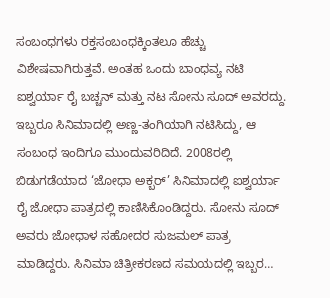ಸಂಬಂಧಗಳು ರಕ್ತಸಂಬಂಧಕ್ಕಿಂತಲೂ ಹೆಚ್ಚು ವಿಶೇಷವಾಗಿರುತ್ತವೆ. ಅಂತಹ ಒಂದು ಬಾಂಧವ್ಯ ನಟಿ ಐಶ್ವರ್ಯಾ ರೈ ಬಚ್ಚನ್ ಮತ್ತು ನಟ ಸೋನು ಸೂದ್ ಅವರದ್ದು. ಇಬ್ಬರೂ ಸಿನಿಮಾದಲ್ಲಿ ಅಣ್ಣ-ತಂಗಿಯಾಗಿ ನಟಿಸಿದ್ದು, ಆ ಸಂಬಂಧ ಇಂದಿಗೂ ಮುಂದುವರಿದಿದೆ. 2008ರಲ್ಲಿ ಬಿಡುಗಡೆಯಾದ ‘ಜೋಧಾ ಅಕ್ಬರ್’ ಸಿನಿಮಾದಲ್ಲಿ ಐಶ್ವರ್ಯಾ ರೈ ಜೋಧಾ ಪಾತ್ರದಲ್ಲಿ ಕಾಣಿಸಿಕೊಂಡಿದ್ದರು. ಸೋನು ಸೂದ್ ಅವರು ಜೋಧಾಳ ಸಹೋದರ ಸುಜಮಲ್ ಪಾತ್ರ ಮಾಡಿದ್ದರು. ಸಿನಿಮಾ ಚಿತ್ರೀಕರಣದ ಸಮಯದಲ್ಲಿ ಇಬ್ಬರ…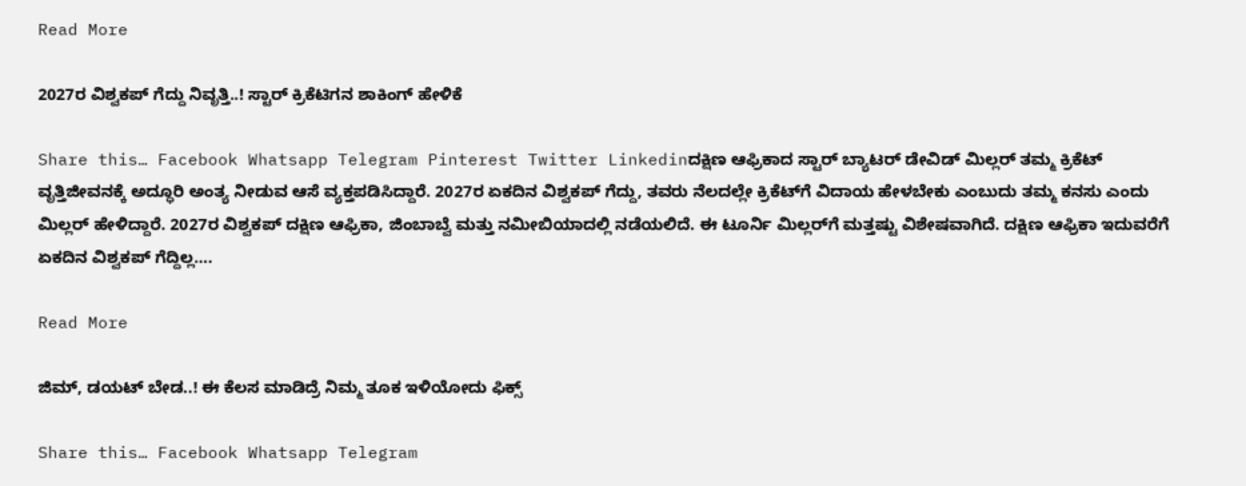Read More

2027ರ ವಿಶ್ವಕಪ್ ಗೆದ್ದು ನಿವೃತ್ತಿ..! ಸ್ಟಾರ್ ಕ್ರಿಕೆಟಿಗನ ಶಾಕಿಂಗ್‌ ಹೇಳಿಕೆ

Share this… Facebook Whatsapp Telegram Pinterest Twitter Linkedinದಕ್ಷಿಣ ಆಫ್ರಿಕಾದ ಸ್ಟಾರ್ ಬ್ಯಾಟರ್ ಡೇವಿಡ್ ಮಿಲ್ಲರ್ ತಮ್ಮ ಕ್ರಿಕೆಟ್ ವೃತ್ತಿಜೀವನಕ್ಕೆ ಅದ್ಧೂರಿ ಅಂತ್ಯ ನೀಡುವ ಆಸೆ ವ್ಯಕ್ತಪಡಿಸಿದ್ದಾರೆ. 2027ರ ಏಕದಿನ ವಿಶ್ವಕಪ್‌ ಗೆದ್ದು, ತವರು ನೆಲದಲ್ಲೇ ಕ್ರಿಕೆಟ್‌ಗೆ ವಿದಾಯ ಹೇಳಬೇಕು ಎಂಬುದು ತಮ್ಮ ಕನಸು ಎಂದು ಮಿಲ್ಲರ್ ಹೇಳಿದ್ದಾರೆ. 2027ರ ವಿಶ್ವಕಪ್ ದಕ್ಷಿಣ ಆಫ್ರಿಕಾ, ಜಿಂಬಾಬ್ವೆ ಮತ್ತು ನಮೀಬಿಯಾದಲ್ಲಿ ನಡೆಯಲಿದೆ. ಈ ಟೂರ್ನಿ ಮಿಲ್ಲರ್‌ಗೆ ಮತ್ತಷ್ಟು ವಿಶೇಷವಾಗಿದೆ. ದಕ್ಷಿಣ ಆಫ್ರಿಕಾ ಇದುವರೆಗೆ ಏಕದಿನ ವಿಶ್ವಕಪ್ ಗೆದ್ದಿಲ್ಲ….

Read More

ಜಿಮ್‌, ಡಯಟ್‌ ಬೇಡ..! ಈ ಕೆಲಸ ಮಾಡಿದ್ರೆ ನಿಮ್ಮ ತೂಕ ಇಳಿಯೋದು ಫಿಕ್ಸ್‌

Share this… Facebook Whatsapp Telegram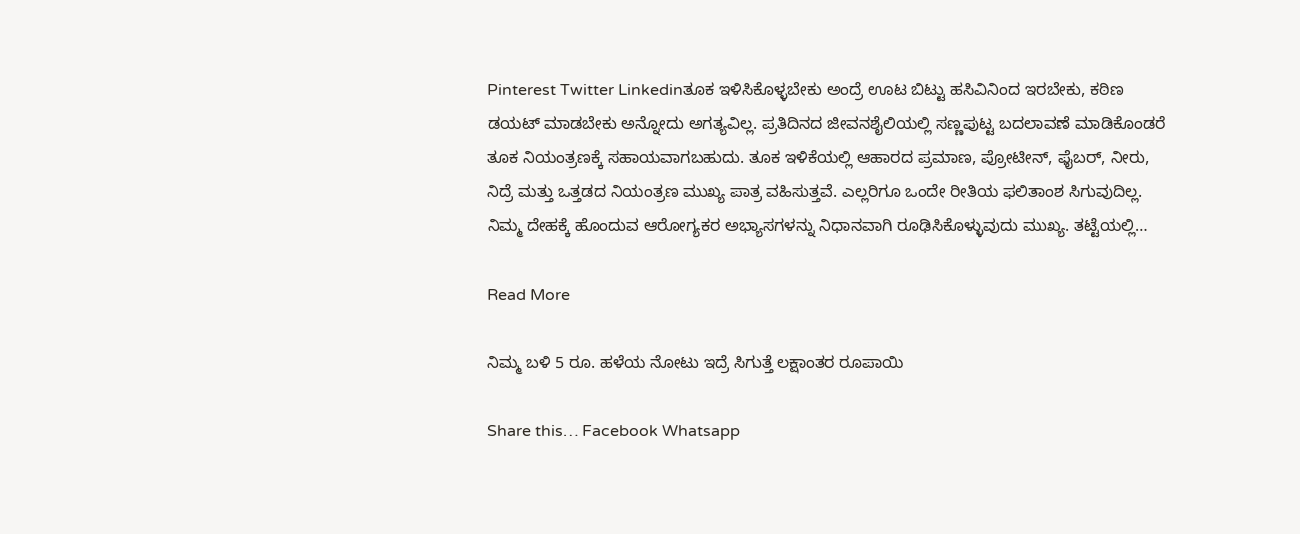Pinterest Twitter Linkedinತೂಕ ಇಳಿಸಿಕೊಳ್ಳಬೇಕು ಅಂದ್ರೆ ಊಟ ಬಿಟ್ಟು ಹಸಿವಿನಿಂದ ಇರಬೇಕು, ಕಠಿಣ ಡಯಟ್ ಮಾಡಬೇಕು ಅನ್ನೋದು ಅಗತ್ಯವಿಲ್ಲ. ಪ್ರತಿದಿನದ ಜೀವನಶೈಲಿಯಲ್ಲಿ ಸಣ್ಣಪುಟ್ಟ ಬದಲಾವಣೆ ಮಾಡಿಕೊಂಡರೆ ತೂಕ ನಿಯಂತ್ರಣಕ್ಕೆ ಸಹಾಯವಾಗಬಹುದು. ತೂಕ ಇಳಿಕೆಯಲ್ಲಿ ಆಹಾರದ ಪ್ರಮಾಣ, ಪ್ರೋಟೀನ್, ಫೈಬರ್, ನೀರು, ನಿದ್ರೆ ಮತ್ತು ಒತ್ತಡದ ನಿಯಂತ್ರಣ ಮುಖ್ಯ ಪಾತ್ರ ವಹಿಸುತ್ತವೆ. ಎಲ್ಲರಿಗೂ ಒಂದೇ ರೀತಿಯ ಫಲಿತಾಂಶ ಸಿಗುವುದಿಲ್ಲ. ನಿಮ್ಮ ದೇಹಕ್ಕೆ ಹೊಂದುವ ಆರೋಗ್ಯಕರ ಅಭ್ಯಾಸಗಳನ್ನು ನಿಧಾನವಾಗಿ ರೂಢಿಸಿಕೊಳ್ಳುವುದು ಮುಖ್ಯ. ತಟ್ಟೆಯಲ್ಲಿ…

Read More

ನಿಮ್ಮ ಬಳಿ 5 ರೂ. ಹಳೆಯ ನೋಟು ಇದ್ರೆ ಸಿಗುತ್ತೆ ಲಕ್ಷಾಂತರ ರೂಪಾಯಿ

Share this… Facebook Whatsapp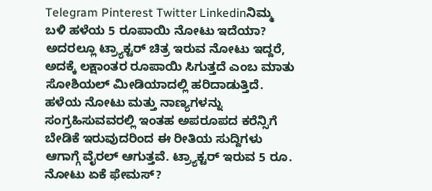Telegram Pinterest Twitter Linkedinನಿಮ್ಮ ಬಳಿ ಹಳೆಯ 5 ರೂಪಾಯಿ ನೋಟು ಇದೆಯಾ? ಅದರಲ್ಲೂ ಟ್ರ್ಯಾಕ್ಟರ್ ಚಿತ್ರ ಇರುವ ನೋಟು ಇದ್ದರೆ, ಅದಕ್ಕೆ ಲಕ್ಷಾಂತರ ರೂಪಾಯಿ ಸಿಗುತ್ತದೆ ಎಂಬ ಮಾತು ಸೋಶಿಯಲ್ ಮೀಡಿಯಾದಲ್ಲಿ ಹರಿದಾಡುತ್ತಿದೆ. ಹಳೆಯ ನೋಟು ಮತ್ತು ನಾಣ್ಯಗಳನ್ನು ಸಂಗ್ರಹಿಸುವವರಲ್ಲಿ ಇಂತಹ ಅಪರೂಪದ ಕರೆನ್ಸಿಗೆ ಬೇಡಿಕೆ ಇರುವುದರಿಂದ ಈ ರೀತಿಯ ಸುದ್ದಿಗಳು ಆಗಾಗ್ಗೆ ವೈರಲ್ ಆಗುತ್ತವೆ. ಟ್ರ್ಯಾಕ್ಟರ್ ಇರುವ 5 ರೂ. ನೋಟು ಏಕೆ ಫೇಮಸ್?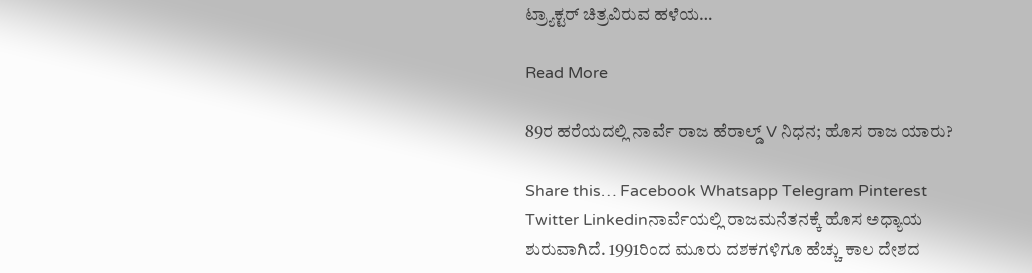ಟ್ರ್ಯಾಕ್ಟರ್ ಚಿತ್ರವಿರುವ ಹಳೆಯ…

Read More

89ರ ಹರೆಯದಲ್ಲಿ ನಾರ್ವೆ ರಾಜ ಹೆರಾಲ್ಡ್ V ನಿಧನ; ಹೊಸ ರಾಜ ಯಾರು?

Share this… Facebook Whatsapp Telegram Pinterest Twitter Linkedinನಾರ್ವೆಯಲ್ಲಿ ರಾಜಮನೆತನಕ್ಕೆ ಹೊಸ ಅಧ್ಯಾಯ ಶುರುವಾಗಿದೆ. 1991ರಿಂದ ಮೂರು ದಶಕಗಳಿಗೂ ಹೆಚ್ಚು ಕಾಲ ದೇಶದ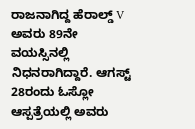ರಾಜನಾಗಿದ್ದ ಹೆರಾಲ್ಡ್ V ಅವರು 89ನೇ ವಯಸ್ಸಿನಲ್ಲಿ ನಿಧನರಾಗಿದ್ದಾರೆ. ಆಗಸ್ಟ್ 28ರಂದು ಓಸ್ಲೋ ಆಸ್ಪತ್ರೆಯಲ್ಲಿ ಅವರು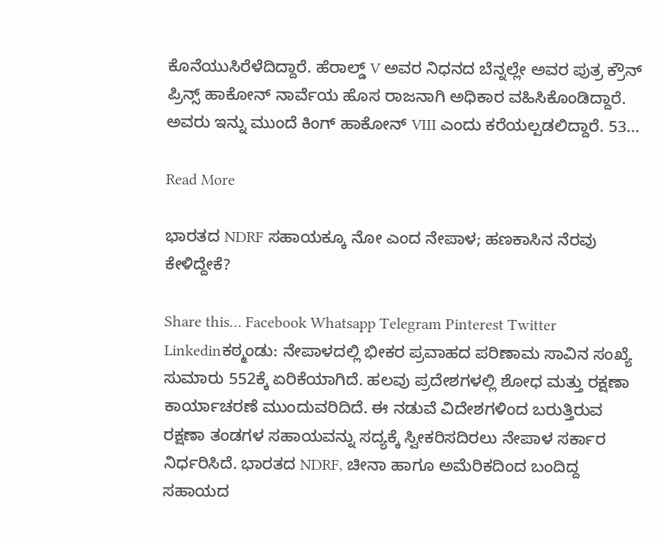ಕೊನೆಯುಸಿರೆಳೆದಿದ್ದಾರೆ. ಹೆರಾಲ್ಡ್ V ಅವರ ನಿಧನದ ಬೆನ್ನಲ್ಲೇ ಅವರ ಪುತ್ರ ಕ್ರೌನ್ ಪ್ರಿನ್ಸ್ ಹಾಕೋನ್ ನಾರ್ವೆಯ ಹೊಸ ರಾಜನಾಗಿ ಅಧಿಕಾರ ವಹಿಸಿಕೊಂಡಿದ್ದಾರೆ. ಅವರು ಇನ್ನು ಮುಂದೆ ಕಿಂಗ್ ಹಾಕೋನ್ VIII ಎಂದು ಕರೆಯಲ್ಪಡಲಿದ್ದಾರೆ. 53…

Read More

ಭಾರತದ NDRF ಸಹಾಯಕ್ಕೂ ನೋ ಎಂದ ನೇಪಾಳ; ಹಣಕಾಸಿನ ನೆರವು ಕೇಳಿದ್ದೇಕೆ?

Share this… Facebook Whatsapp Telegram Pinterest Twitter Linkedinಕಠ್ಮಂಡು: ನೇಪಾಳದಲ್ಲಿ ಭೀಕರ ಪ್ರವಾಹದ ಪರಿಣಾಮ ಸಾವಿನ ಸಂಖ್ಯೆ ಸುಮಾರು 552ಕ್ಕೆ ಏರಿಕೆಯಾಗಿದೆ. ಹಲವು ಪ್ರದೇಶಗಳಲ್ಲಿ ಶೋಧ ಮತ್ತು ರಕ್ಷಣಾ ಕಾರ್ಯಾಚರಣೆ ಮುಂದುವರಿದಿದೆ. ಈ ನಡುವೆ ವಿದೇಶಗಳಿಂದ ಬರುತ್ತಿರುವ ರಕ್ಷಣಾ ತಂಡಗಳ ಸಹಾಯವನ್ನು ಸದ್ಯಕ್ಕೆ ಸ್ವೀಕರಿಸದಿರಲು ನೇಪಾಳ ಸರ್ಕಾರ ನಿರ್ಧರಿಸಿದೆ. ಭಾರತದ NDRF, ಚೀನಾ ಹಾಗೂ ಅಮೆರಿಕದಿಂದ ಬಂದಿದ್ದ ಸಹಾಯದ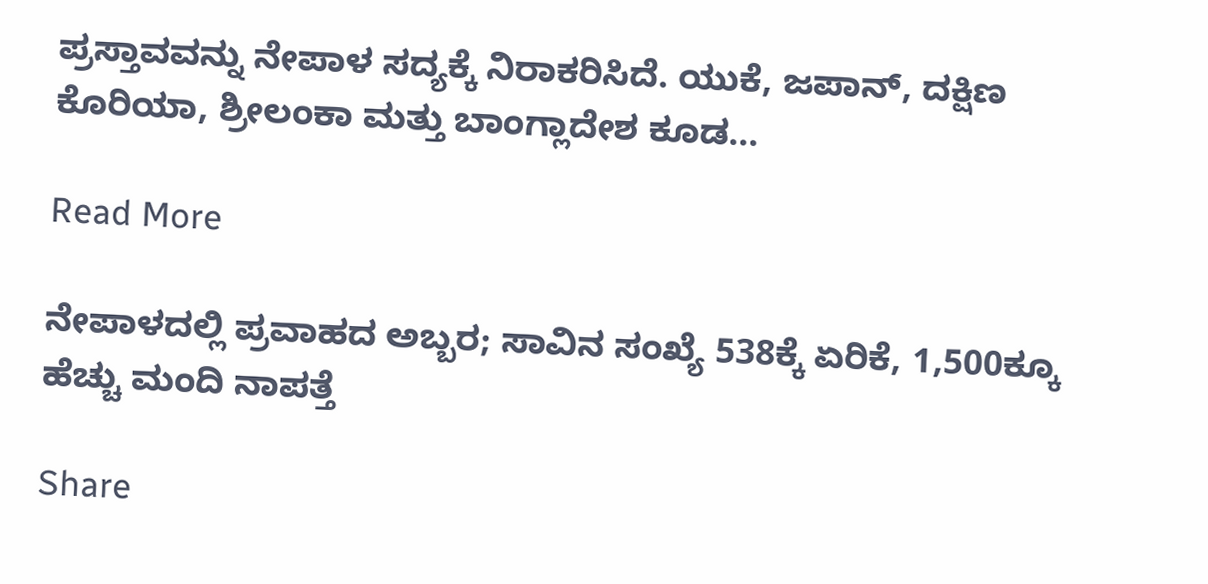ಪ್ರಸ್ತಾವವನ್ನು ನೇಪಾಳ ಸದ್ಯಕ್ಕೆ ನಿರಾಕರಿಸಿದೆ. ಯುಕೆ, ಜಪಾನ್, ದಕ್ಷಿಣ ಕೊರಿಯಾ, ಶ್ರೀಲಂಕಾ ಮತ್ತು ಬಾಂಗ್ಲಾದೇಶ ಕೂಡ…

Read More

ನೇಪಾಳದಲ್ಲಿ ಪ್ರವಾಹದ ಅಬ್ಬರ; ಸಾವಿನ ಸಂಖ್ಯೆ 538ಕ್ಕೆ ಏರಿಕೆ, 1,500ಕ್ಕೂ ಹೆಚ್ಚು ಮಂದಿ ನಾಪತ್ತೆ

Share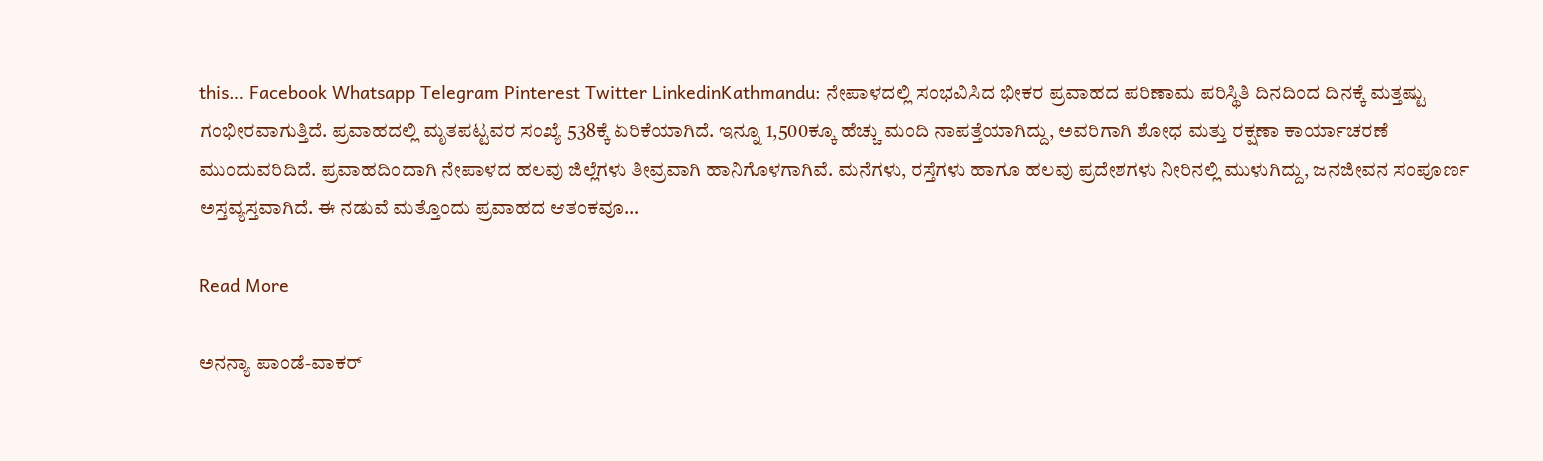this… Facebook Whatsapp Telegram Pinterest Twitter LinkedinKathmandu: ನೇಪಾಳದಲ್ಲಿ ಸಂಭವಿಸಿದ ಭೀಕರ ಪ್ರವಾಹದ ಪರಿಣಾಮ ಪರಿಸ್ಥಿತಿ ದಿನದಿಂದ ದಿನಕ್ಕೆ ಮತ್ತಷ್ಟು ಗಂಭೀರವಾಗುತ್ತಿದೆ. ಪ್ರವಾಹದಲ್ಲಿ ಮೃತಪಟ್ಟವರ ಸಂಖ್ಯೆ 538ಕ್ಕೆ ಏರಿಕೆಯಾಗಿದೆ. ಇನ್ನೂ 1,500ಕ್ಕೂ ಹೆಚ್ಚು ಮಂದಿ ನಾಪತ್ತೆಯಾಗಿದ್ದು, ಅವರಿಗಾಗಿ ಶೋಧ ಮತ್ತು ರಕ್ಷಣಾ ಕಾರ್ಯಾಚರಣೆ ಮುಂದುವರಿದಿದೆ. ಪ್ರವಾಹದಿಂದಾಗಿ ನೇಪಾಳದ ಹಲವು ಜಿಲ್ಲೆಗಳು ತೀವ್ರವಾಗಿ ಹಾನಿಗೊಳಗಾಗಿವೆ. ಮನೆಗಳು, ರಸ್ತೆಗಳು ಹಾಗೂ ಹಲವು ಪ್ರದೇಶಗಳು ನೀರಿನಲ್ಲಿ ಮುಳುಗಿದ್ದು, ಜನಜೀವನ ಸಂಪೂರ್ಣ ಅಸ್ತವ್ಯಸ್ತವಾಗಿದೆ. ಈ ನಡುವೆ ಮತ್ತೊಂದು ಪ್ರವಾಹದ ಆತಂಕವೂ…

Read More

ಅನನ್ಯಾ ಪಾಂಡೆ-ವಾಕರ್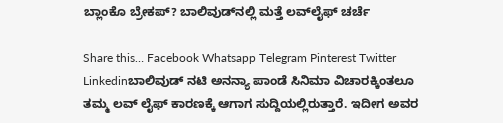ಬ್ಲಾಂಕೊ ಬ್ರೇಕಪ್? ಬಾಲಿವುಡ್‌ನಲ್ಲಿ ಮತ್ತೆ ಲವ್‌ಲೈಫ್‌ ಚರ್ಚೆ

Share this… Facebook Whatsapp Telegram Pinterest Twitter Linkedinಬಾಲಿವುಡ್ ನಟಿ ಅನನ್ಯಾ ಪಾಂಡೆ ಸಿನಿಮಾ ವಿಚಾರಕ್ಕಿಂತಲೂ ತಮ್ಮ ಲವ್‌ ಲೈಫ್‌ ಕಾರಣಕ್ಕೆ ಆಗಾಗ ಸುದ್ದಿಯಲ್ಲಿರುತ್ತಾರೆ. ಇದೀಗ ಅವರ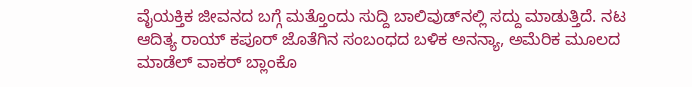ವೈಯಕ್ತಿಕ ಜೀವನದ ಬಗ್ಗೆ ಮತ್ತೊಂದು ಸುದ್ದಿ ಬಾಲಿವುಡ್‌ನಲ್ಲಿ ಸದ್ದು ಮಾಡುತ್ತಿದೆ. ನಟ ಆದಿತ್ಯ ರಾಯ್ ಕಪೂರ್ ಜೊತೆಗಿನ ಸಂಬಂಧದ ಬಳಿಕ ಅನನ್ಯಾ, ಅಮೆರಿಕ ಮೂಲದ ಮಾಡೆಲ್ ವಾಕರ್ ಬ್ಲಾಂಕೊ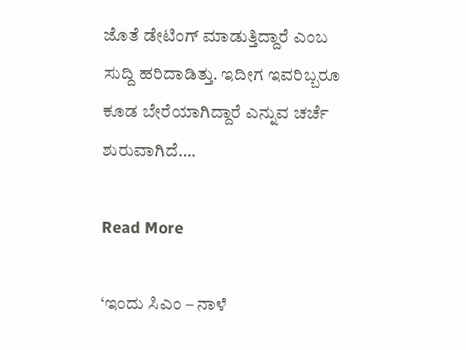ಜೊತೆ ಡೇಟಿಂಗ್ ಮಾಡುತ್ತಿದ್ದಾರೆ ಎಂಬ ಸುದ್ದಿ ಹರಿದಾಡಿತ್ತು. ಇದೀಗ ಇವರಿಬ್ಬರೂ ಕೂಡ ಬೇರೆಯಾಗಿದ್ದಾರೆ ಎನ್ನುವ ಚರ್ಚೆ ಶುರುವಾಗಿದೆ….

Read More

‘ಇಂದು ಸಿಎಂ – ನಾಳೆ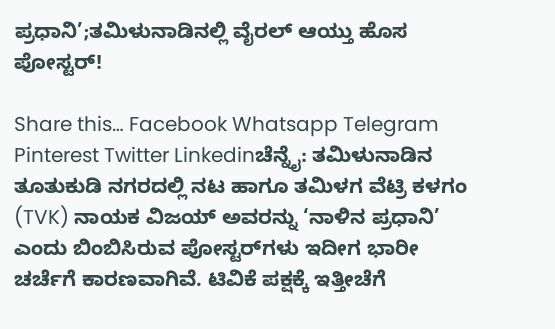ಪ್ರಧಾನಿ’;ತಮಿಳುನಾಡಿನಲ್ಲಿ ವೈರಲ್ ಆಯ್ತು ಹೊಸ ಪೋಸ್ಟರ್!

Share this… Facebook Whatsapp Telegram Pinterest Twitter Linkedinಚೆನ್ನೈ: ತಮಿಳುನಾಡಿನ ತೂತುಕುಡಿ ನಗರದಲ್ಲಿ ನಟ ಹಾಗೂ ತಮಿಳಗ ವೆಟ್ರಿ ಕಳಗಂ (TVK) ನಾಯಕ ವಿಜಯ್ ಅವರನ್ನು ‘ನಾಳಿನ ಪ್ರಧಾನಿ’ ಎಂದು ಬಿಂಬಿಸಿರುವ ಪೋಸ್ಟರ್‌ಗಳು ಇದೀಗ ಭಾರೀ ಚರ್ಚೆಗೆ ಕಾರಣವಾಗಿವೆ. ಟಿವಿಕೆ ಪಕ್ಷಕ್ಕೆ ಇತ್ತೀಚೆಗೆ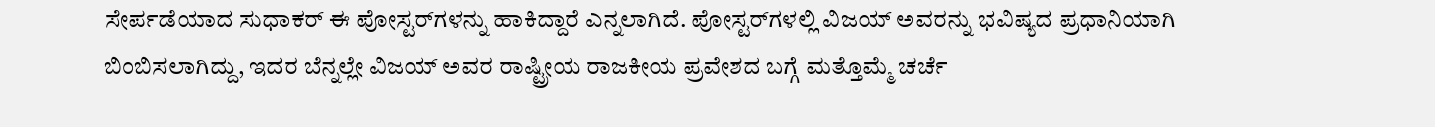ಸೇರ್ಪಡೆಯಾದ ಸುಧಾಕರ್‌ ಈ ಪೋಸ್ಟರ್‌ಗಳನ್ನು ಹಾಕಿದ್ದಾರೆ ಎನ್ನಲಾಗಿದೆ. ಪೋಸ್ಟರ್‌ಗಳಲ್ಲಿ ವಿಜಯ್ ಅವರನ್ನು ಭವಿಷ್ಯದ ಪ್ರಧಾನಿಯಾಗಿ ಬಿಂಬಿಸಲಾಗಿದ್ದು, ಇದರ ಬೆನ್ನಲ್ಲೇ ವಿಜಯ್ ಅವರ ರಾಷ್ಟ್ರೀಯ ರಾಜಕೀಯ ಪ್ರವೇಶದ ಬಗ್ಗೆ ಮತ್ತೊಮ್ಮೆ ಚರ್ಚೆ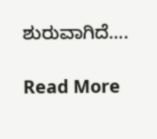ಶುರುವಾಗಿದೆ….

Read More